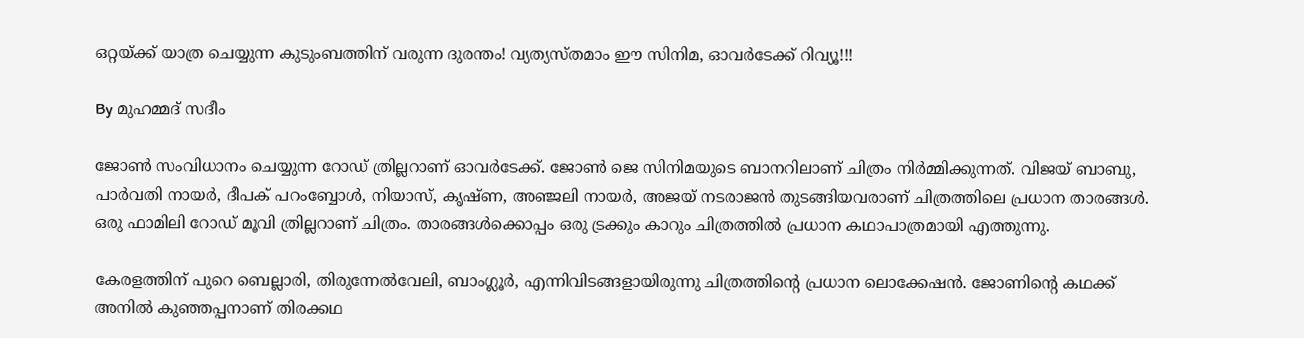ഒറ്റയ്ക്ക് യാത്ര ചെയ്യുന്ന കുടുംബത്തിന് വരുന്ന ദുരന്തം! വ്യത്യസ്തമാം ഈ സിനിമ, ഓവര്‍ടേക്ക് റിവ്യൂ!!!

By മുഹമ്മദ് സദീം

ജോണ്‍ സംവിധാനം ചെയ്യുന്ന റോഡ് ത്രില്ലറാണ് ഓവര്‍ടേക്ക്. ജോണ്‍ ജെ സിനിമയുടെ ബാനറിലാണ് ചിത്രം നിര്‍മ്മിക്കുന്നത്. വിജയ് ബാബു, പാര്‍വതി നായര്‍, ദീപക് പറംബ്ബോള്‍, നിയാസ്, കൃഷ്ണ, അഞ്ജലി നായര്‍, അജയ് നടരാജന്‍ തുടങ്ങിയവരാണ് ചിത്രത്തിലെ പ്രധാന താരങ്ങള്‍. ഒരു ഫാമിലി റോഡ് മൂവി ത്രില്ലറാണ് ചിത്രം. താരങ്ങള്‍ക്കൊപ്പം ഒരു ട്രക്കും കാറും ചിത്രത്തില്‍ പ്രധാന കഥാപാത്രമായി എത്തുന്നു.

കേരളത്തിന് പുറെ ബെല്ലാരി, തിരുന്നേല്‍വേലി, ബാംഗ്ലൂര്‍, എന്നിവിടങ്ങളായിരുന്നു ചിത്രത്തിന്റെ പ്രധാന ലൊക്കേഷന്‍. ജോണിന്റെ കഥക്ക് അനില്‍ കുഞ്ഞപ്പനാണ് തിരക്കഥ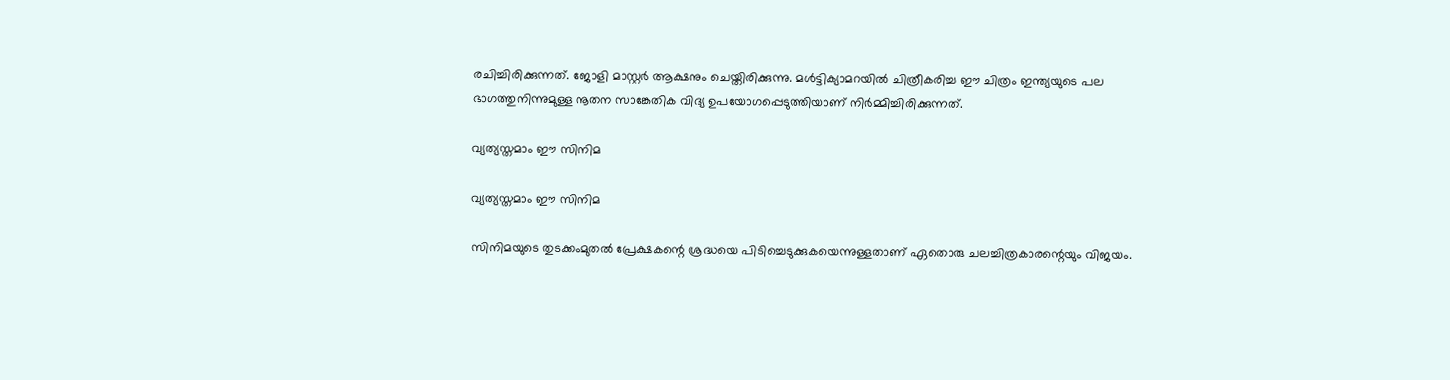രചിച്ചിരിക്കുന്നത്. ജോളി മാസ്റ്റര്‍ ആക്ഷനും ചെയ്തിരിക്കുന്നു. മള്‍ട്ടിക്യാമറയില്‍ ചിത്രീകരിച്ച ഈ ചിത്രം ഇന്ത്യയുടെ പല ഭാഗത്തുനിന്നുമുള്ള നൂതന സാങ്കേതിക വിദ്യ ഉപയോഗപ്പെടുത്തിയാണ് നിര്‍മ്മിച്ചിരിക്കുന്നത്.

വ്യത്യസ്തമാം ഈ സിനിമ

വ്യത്യസ്തമാം ഈ സിനിമ

സിനിമയുടെ തുടക്കംമുതല്‍ പ്രേക്ഷകന്റെ ശ്രദ്ധയെ പിടിച്ചെടുക്കുകയെന്നുള്ളതാണ് ഏതൊരു ചലച്ചിത്രകാരന്റെയും വിജയം.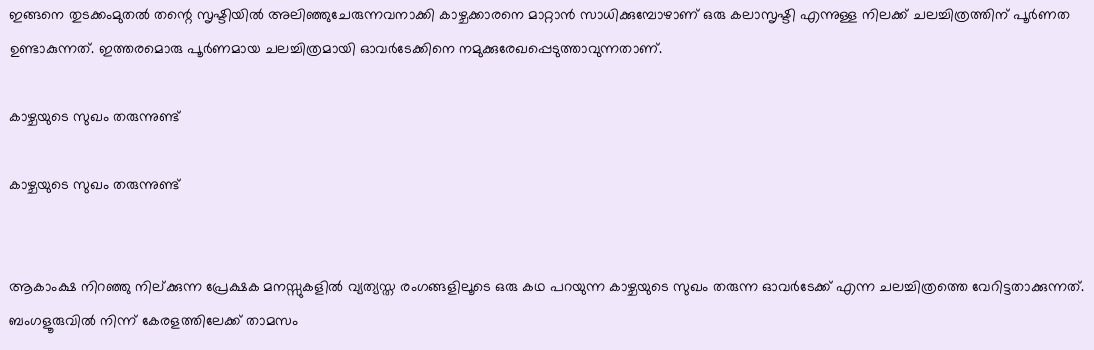ഇങ്ങനെ തുടക്കംമുതല്‍ തന്റെ സൃഷ്ടിയില്‍ അലിഞ്ഞുചേരുന്നവനാക്കി കാഴ്ചക്കാരനെ മാറ്റാന്‍ സാധിക്കുമ്പോഴാണ് ഒരു കലാസൃഷ്ടി എന്നുള്ള നിലക്ക് ചലച്ചിത്രത്തിന് പൂര്‍ണത ഉണ്ടാകുന്നത്. ഇത്തരമൊരു പൂര്‍ണമായ ചലച്ചിത്രമായി ഓവര്‍ടേക്കിനെ നമുക്കുരേഖപ്പെടുത്താവുന്നതാണ്.

കാഴ്ചയുടെ സുഖം തരുന്നുണ്ട്

കാഴ്ചയുടെ സുഖം തരുന്നുണ്ട്


ആകാംക്ഷ നിറഞ്ഞു നില്ക്കുന്ന പ്രേക്ഷക മനസ്സുകളില്‍ വ്യത്യസ്ത രംഗങ്ങളിലൂടെ ഒരു കഥ പറയുന്ന കാഴ്ചയുടെ സുഖം തരുന്ന ഓവര്‍ടേക്ക് എന്ന ചലച്ചിത്രത്തെ വേറിട്ടതാക്കുന്നത്. ബംഗളൂരുവില്‍ നിന്ന് കേരളത്തിലേക്ക് താമസം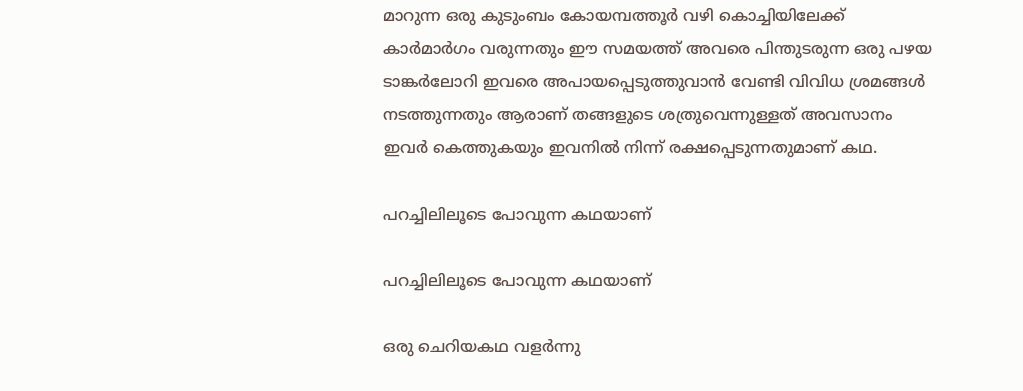മാറുന്ന ഒരു കുടുംബം കോയമ്പത്തൂര്‍ വഴി കൊച്ചിയിലേക്ക് കാര്‍മാര്‍ഗം വരുന്നതും ഈ സമയത്ത് അവരെ പിന്തുടരുന്ന ഒരു പഴയ ടാങ്കര്‍ലോറി ഇവരെ അപായപ്പെടുത്തുവാന്‍ വേണ്ടി വിവിധ ശ്രമങ്ങള്‍ നടത്തുന്നതും ആരാണ് തങ്ങളുടെ ശത്രുവെന്നുള്ളത് അവസാനം ഇവര്‍ കെത്തുകയും ഇവനില്‍ നിന്ന് രക്ഷപ്പെടുന്നതുമാണ് കഥ.

പറച്ചിലിലൂടെ പോവുന്ന കഥയാണ്

പറച്ചിലിലൂടെ പോവുന്ന കഥയാണ്

ഒരു ചെറിയകഥ വളര്‍ന്നു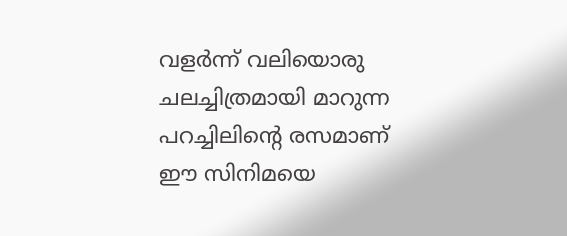വളര്‍ന്ന് വലിയൊരു ചലച്ചിത്രമായി മാറുന്ന പറച്ചിലിന്റെ രസമാണ് ഈ സിനിമയെ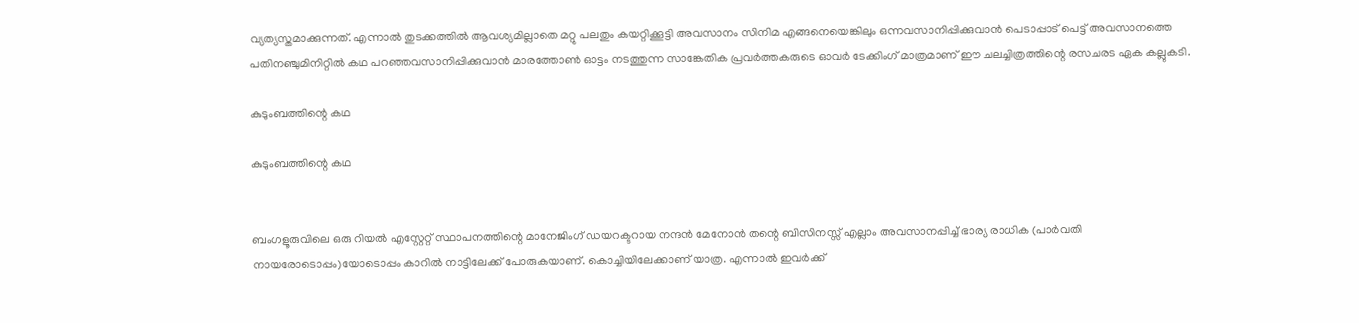വ്യത്യസ്തമാക്കുന്നത്. എന്നാല്‍ തുടക്കത്തില്‍ ആവശ്യമില്ലാതെ മറ്റു പലതും കയറ്റിക്കൂട്ടി അവസാനം സിനിമ എങ്ങനെയെങ്കിലും ഒന്നവസാനിപ്പിക്കുവാന്‍ പെടാപ്പാട് പെട്ട് അവസാനത്തെ പതിനഞ്ചുമിനിറ്റില്‍ കഥ പറഞ്ഞവസാനിപ്പിക്കുവാന്‍ മാരത്തോണ്‍ ഓട്ടം നടത്തുന്ന സാങ്കേതിക പ്രവര്‍ത്തകരുടെ ഓവര്‍ ടേക്കിംഗ് മാത്രമാണ് ഈ ചലച്ചിത്രത്തിന്റെ രസചരട ഏക കല്ലുകടി.

കുടുംബത്തിന്റെ കഥ

കുടുംബത്തിന്റെ കഥ


ബംഗളൂരുവിലെ ഒരു റിയല്‍ എസ്റ്റേറ്റ് സ്ഥാപനത്തിന്റെ മാനേജിംഗ് ഡയറക്ടറായ നന്ദന്‍ മേനോന്‍ തന്റെ ബിസിനസ്സ് എല്ലാം അവസാനപ്പിച്ച് ഭാര്യ രാധിക (പാര്‍വതി നായരോടൊപ്പം)യോടൊപ്പം കാറില്‍ നാട്ടിലേക്ക് പോരുകയാണ്. കൊച്ചിയിലേക്കാണ് യാത്ര. എന്നാല്‍ ഇവര്‍ക്ക്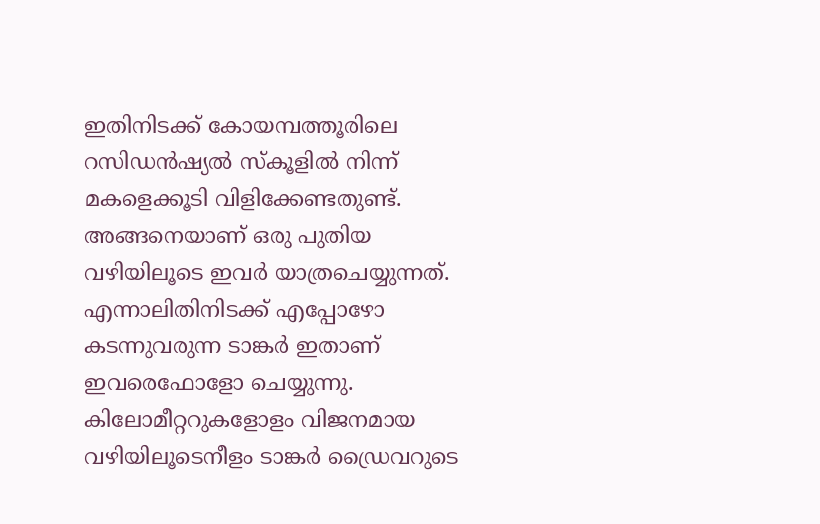ഇതിനിടക്ക് കോയമ്പത്തൂരിലെ റസിഡന്‍ഷ്യല്‍ സ്‌കൂളില്‍ നിന്ന് മകളെക്കൂടി വിളിക്കേണ്ടതുണ്ട്. അങ്ങനെയാണ് ഒരു പുതിയ വഴിയിലൂടെ ഇവര്‍ യാത്രചെയ്യുന്നത്. എന്നാലിതിനിടക്ക് എപ്പോഴോ കടന്നുവരുന്ന ടാങ്കര്‍ ഇതാണ് ഇവരെഫോളോ ചെയ്യുന്നു. കിലോമീറ്ററുകളോളം വിജനമായ വഴിയിലൂടെനീളം ടാങ്കര്‍ ഡ്രൈവറുടെ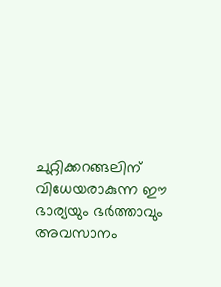ചുറ്റിക്കറങ്ങലിന് വിധേയരാകുന്ന ഈ ഭാര്യയും ഭര്‍ത്താവും അവസാനം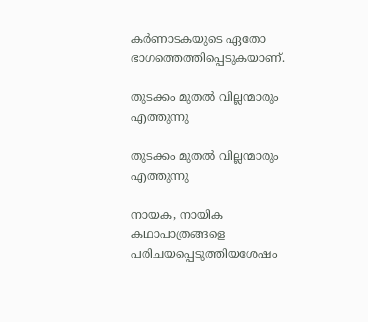കര്‍ണാടകയുടെ ഏതോ ഭാഗത്തെത്തിപ്പെടുകയാണ്.

തുടക്കം മുതല്‍ വില്ലന്മാരും എത്തുന്നു

തുടക്കം മുതല്‍ വില്ലന്മാരും എത്തുന്നു

നായക, നായിക കഥാപാത്രങ്ങളെ പരിചയപ്പെടുത്തിയശേഷം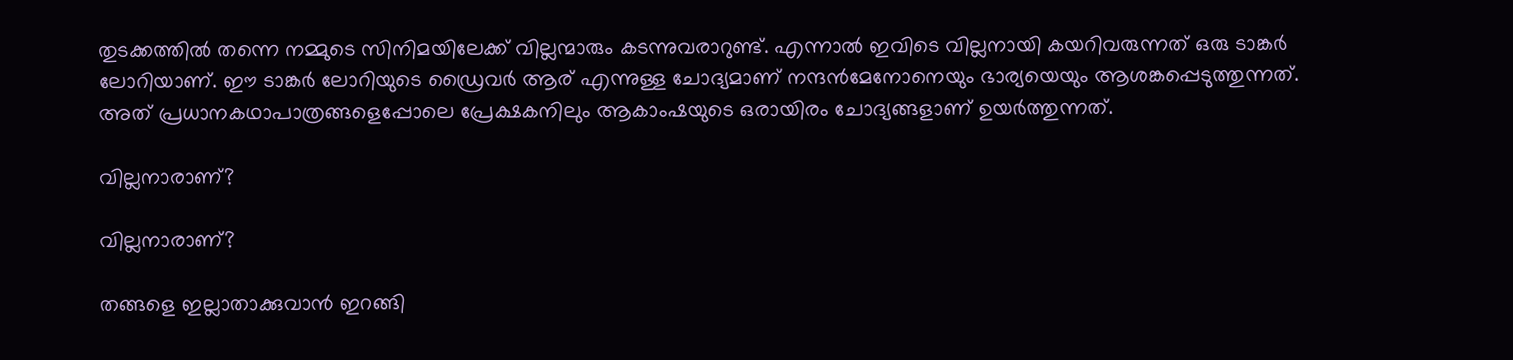തുടക്കത്തില്‍ തന്നെ നമ്മുടെ സിനിമയിലേക്ക് വില്ലന്മാരും കടന്നുവരാറുണ്ട്. എന്നാല്‍ ഇവിടെ വില്ലനായി കയറിവരുന്നത് ഒരു ടാങ്കര്‍ ലോറിയാണ്. ഈ ടാങ്കര്‍ ലോറിയുടെ ഡ്രൈവര്‍ ആര് എന്നുള്ള ചോദ്യമാണ് നന്ദന്‍മേനോനെയും ഭാര്യയെയും ആശങ്കപ്പെടുത്തുന്നത്. അത് പ്രധാനകഥാപാത്രങ്ങളെപ്പോലെ പ്രേക്ഷകനിലും ആകാംഷയുടെ ഒരായിരം ചോദ്യങ്ങളാണ് ഉയര്‍ത്തുന്നത്.

വില്ലനാരാണ്?

വില്ലനാരാണ്?

തങ്ങളെ ഇല്ലാതാക്കുവാന്‍ ഇറങ്ങി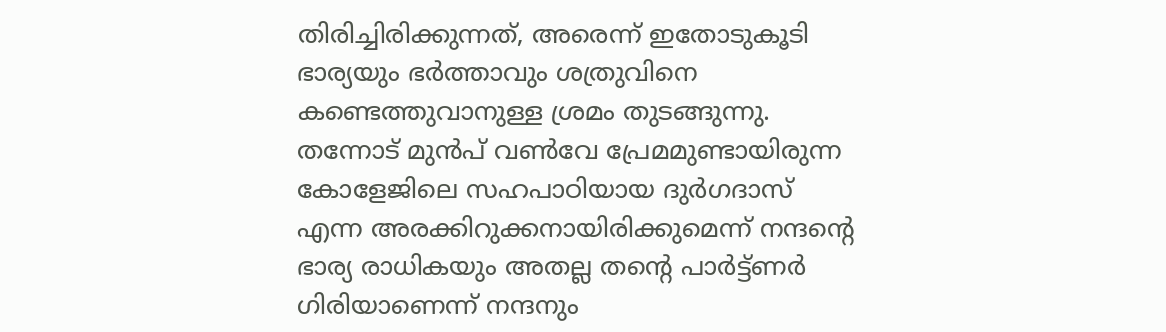തിരിച്ചിരിക്കുന്നത്, അരെന്ന് ഇതോടുകൂടി ഭാര്യയും ഭര്‍ത്താവും ശത്രുവിനെ കണ്ടെത്തുവാനുള്ള ശ്രമം തുടങ്ങുന്നു. തന്നോട് മുന്‍പ് വണ്‍വേ പ്രേമമുണ്ടായിരുന്ന കോളേജിലെ സഹപാഠിയായ ദുര്‍ഗദാസ് എന്ന അരക്കിറുക്കനായിരിക്കുമെന്ന് നന്ദന്റെ ഭാര്യ രാധികയും അതല്ല തന്റെ പാര്‍ട്ട്ണര്‍ ഗിരിയാണെന്ന് നന്ദനും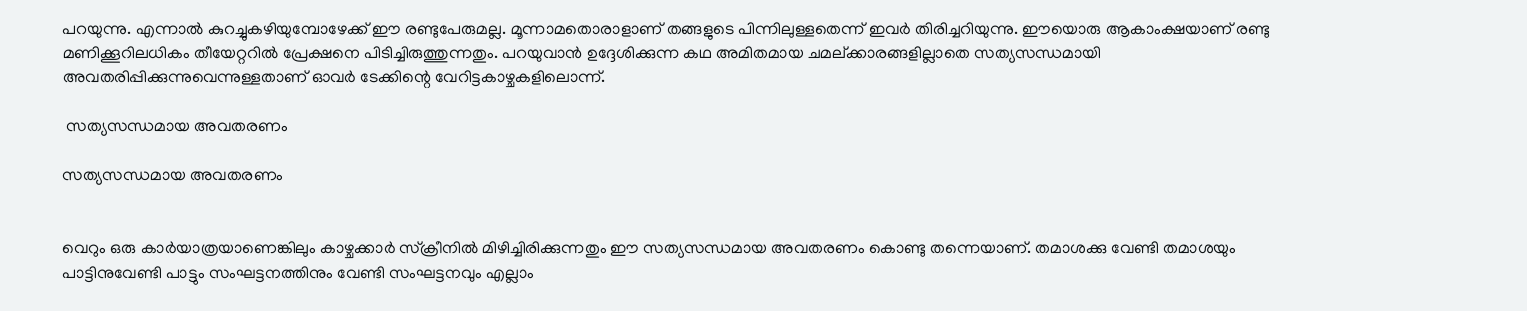പറയുന്നു. എന്നാല്‍ കുറച്ചുകഴിയുമ്പോഴേക്ക് ഈ രണ്ടുപേരുമല്ല. മൂന്നാമതൊരാളാണ് തങ്ങളുടെ പിന്നിലുള്ളതെന്ന് ഇവര്‍ തിരിച്ചറിയുന്നു. ഈയൊരു ആകാംക്ഷയാണ് രണ്ടു മണിക്കൂറിലധികം തീയേറ്ററില്‍ പ്രേക്ഷനെ പിടിച്ചിരുത്തുന്നതും. പറയുവാന്‍ ഉദ്ദേശിക്കുന്ന കഥ അമിതമായ ചമല്ക്കാരങ്ങളില്ലാതെ സത്യസന്ധമായി അവതരിപ്പിക്കുന്നുവെന്നുള്ളതാണ് ഓവര്‍ ടേക്കിന്റെ വേറിട്ടകാഴ്ചകളിലൊന്ന്.

 സത്യസന്ധമായ അവതരണം

സത്യസന്ധമായ അവതരണം


വെറും ഒരു കാര്‍യാത്രയാണെങ്കിലും കാഴ്ചക്കാര്‍ സ്‌ക്രീനില്‍ മിഴിച്ചിരിക്കുന്നതും ഈ സത്യസന്ധമായ അവതരണം കൊണ്ടു തന്നെയാണ്. തമാശക്കു വേണ്ടി തമാശയും പാട്ടിനുവേണ്ടി പാട്ടും സംഘട്ടനത്തിനും വേണ്ടി സംഘട്ടനവും എല്ലാം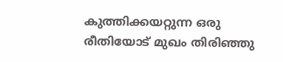കുത്തിക്കയറ്റുന്ന ഒരു രീതിയോട് മുഖം തിരിഞ്ഞു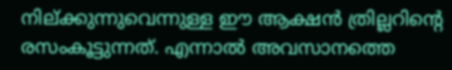നില്ക്കുന്നുവെന്നുള്ള ഈ ആക്ഷന്‍ ത്രില്ലറിന്റെ രസംകൂട്ടുന്നത്. എന്നാല്‍ അവസാനത്തെ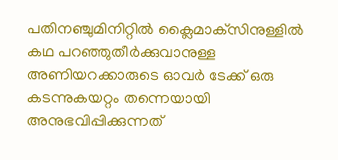പതിനഞ്ചുമിനിറ്റില്‍ ക്ലൈമാക്‌സിനുള്ളില്‍ കഥ പറഞ്ഞുതീര്‍ക്കുവാനുള്ള അണിയറക്കാരുടെ ഓവര്‍ ടേക്ക് ഒരു കടന്നുകയറ്റം തന്നെയായി അനുഭവിപ്പിക്കുന്നത്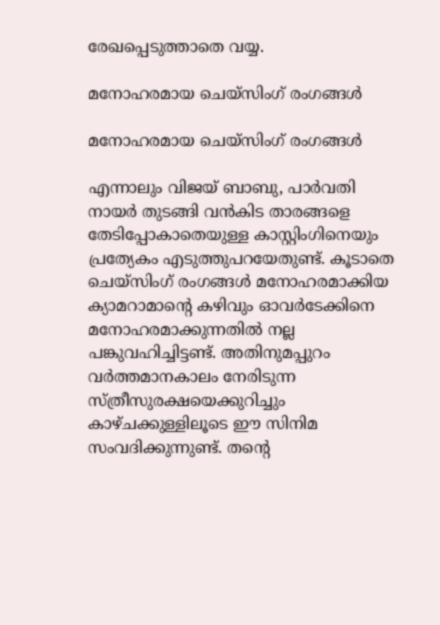രേഖപ്പെടുത്താതെ വയ്യ.

മനോഹരമായ ചെയ്‌സിംഗ് രംഗങ്ങള്‍

മനോഹരമായ ചെയ്‌സിംഗ് രംഗങ്ങള്‍

എന്നാലും വിജയ് ബാബു, പാര്‍വതി നായര്‍ തുടങ്ങി വന്‍കിട താരങ്ങളെ തേടിപ്പോകാതെയുള്ള കാസ്റ്റിംഗിനെയും പ്രത്യേകം എടുത്തുപറയേതുണ്ട്. കൂടാതെ ചെയ്‌സിംഗ് രംഗങ്ങള്‍ മനോഹരമാക്കിയ ക്യാമറാമാന്റെ കഴിവും ഓവര്‍ടേക്കിനെ മനോഹരമാക്കുന്നതില്‍ നല്ല പങ്കുവഹിച്ചിട്ടണ്ട്. അതിനുമപ്പുറം വര്‍ത്തമാനകാലം നേരിടുന്ന സ്ത്രീസുരക്ഷയെക്കുറിച്ചും കാഴ്ചക്കുള്ളിലൂടെ ഈ സിനിമ സംവദിക്കുന്നുണ്ട്. തന്റെ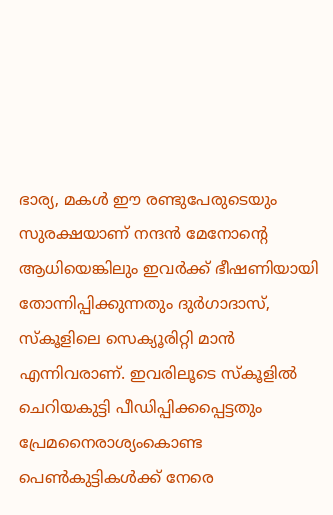ഭാര്യ, മകള്‍ ഈ രണ്ടുപേരുടെയും സുരക്ഷയാണ് നന്ദന്‍ മേനോന്റെ ആധിയെങ്കിലും ഇവര്‍ക്ക് ഭീഷണിയായി തോന്നിപ്പിക്കുന്നതും ദുര്‍ഗാദാസ്, സ്‌കൂളിലെ സെക്യൂരിറ്റി മാന്‍ എന്നിവരാണ്. ഇവരിലൂടെ സ്‌കൂളില്‍ ചെറിയകുട്ടി പീഡിപ്പിക്കപ്പെട്ടതും പ്രേമനൈരാശ്യംകൊണ്ട പെണ്‍കുട്ടികള്‍ക്ക് നേരെ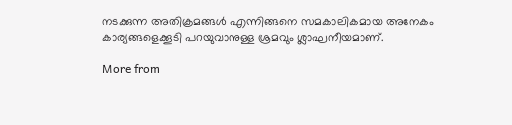നടക്കുന്ന അതിക്രമങ്ങള്‍ എന്നിങ്ങനെ സമകാലികമായ അനേകം കാര്യങ്ങളെക്കൂടി പറയുവാനുള്ള ശ്രമവും ശ്ലാഘനീയമാണ്.

More from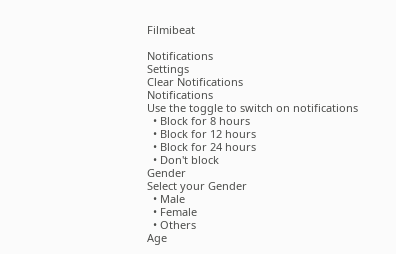Filmibeat

Notifications
Settings
Clear Notifications
Notifications
Use the toggle to switch on notifications
  • Block for 8 hours
  • Block for 12 hours
  • Block for 24 hours
  • Don't block
Gender
Select your Gender
  • Male
  • Female
  • Others
Age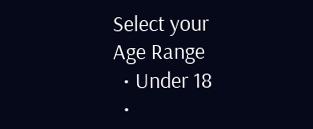Select your Age Range
  • Under 18
  •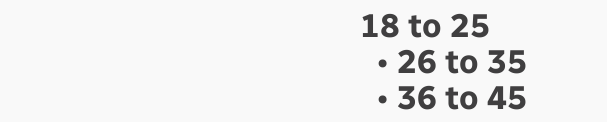18 to 25
  • 26 to 35
  • 36 to 45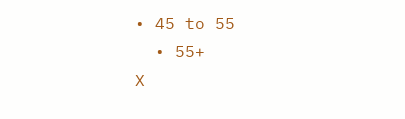• 45 to 55
  • 55+
X